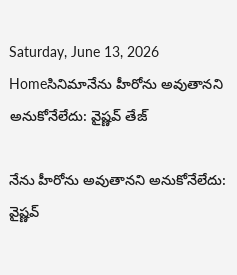Saturday, June 13, 2026
Homeసినిమానేను హీరోను అవుతానని అనుకోనేలేదు: వైష్ణవ్ తేజ్

నేను హీరోను అవుతానని అనుకోనేలేదు: వైష్ణవ్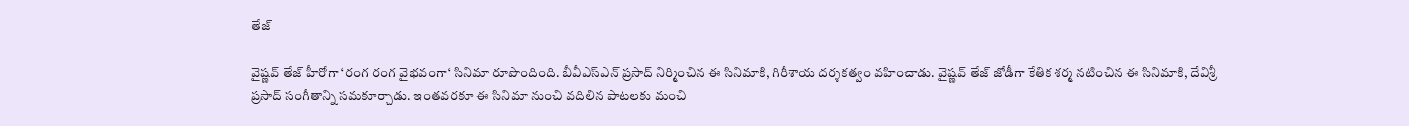తేజ్

వైష్ణవ్ తేజ్ హీరోగా ‘రంగ రంగ వైభవంగా‘ సినిమా రూపొందింది. బీవీఎస్ఎన్ ప్రసాద్ నిర్మించిన ఈ సినిమాకి, గిరీశాయ దర్శకత్వం వహించాడు. వైష్ణవ్ తేజ్ జోడీగా కేతిక శర్మ నటించిన ఈ సినిమాకి, దేవిశ్రీ ప్రసాద్ సంగీతాన్ని సమకూర్చాడు. ఇంతవరకూ ఈ సినిమా నుంచి వదిలిన పాటలకు మంచి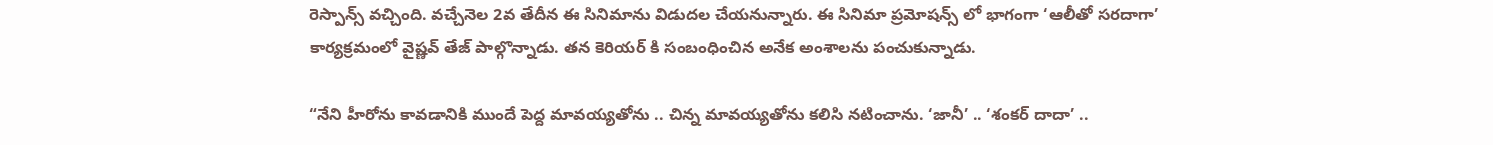రెస్పాన్స్ వచ్చింది. వచ్చేనెల 2వ తేదీన ఈ సినిమాను విడుదల చేయనున్నారు. ఈ సినిమా ప్రమోషన్స్ లో భాగంగా ‘ఆలీతో సరదాగా’ కార్యక్రమంలో వైష్ణవ్ తేజ్ పాల్గొన్నాడు. తన కెరియర్ కి సంబంధించిన అనేక అంశాలను పంచుకున్నాడు.

“నేని హీరోను కావడానికి ముందే పెద్ద మావయ్యతోను .. చిన్న మావయ్యతోను కలిసి నటించాను. ‘జానీ’ .. ‘శంకర్ దాదా’ ..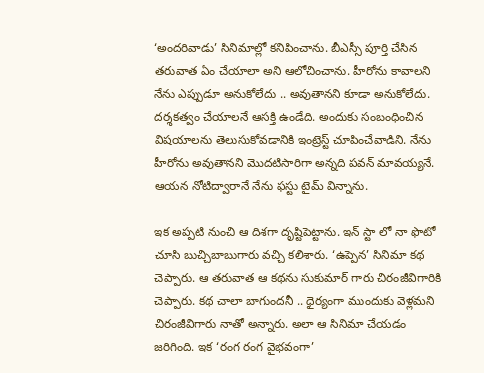‘అందరివాడు’ సినిమాల్లో కనిపించాను. బీఎస్సీ పూర్తి చేసిన తరువాత ఏం చేయాలా అని ఆలోచించాను. హీరోను కావాలని నేను ఎప్పుడూ అనుకోలేదు .. అవుతానని కూడా అనుకోలేదు. దర్శకత్వం చేయాలనే ఆసక్తి ఉండేది. అందుకు సంబంధించిన విషయాలను తెలుసుకోవడానికి ఇంట్రెస్ట్ చూపించేవాడిని. నేను హీరోను అవుతానని మొదటిసారిగా అన్నది పవన్ మావయ్యనే. ఆయన నోటిద్వారానే నేను ఫస్టు టైమ్ విన్నాను.

ఇక అప్పటి నుంచి ఆ దిశగా దృష్టిపెట్టాను. ఇన్ స్టా లో నా ఫొటో చూసి బుచ్చిబాబుగారు వచ్చి కలిశారు. ‘ఉప్పెన’ సినిమా కథ చెప్పారు. ఆ తరువాత ఆ కథను సుకుమార్ గారు చిరంజీవిగారికి చెప్పారు. కథ చాలా బాగుందనీ .. ధైర్యంగా ముందుకు వెళ్లమని చిరంజీవిగారు నాతో అన్నారు. అలా ఆ సినిమా చేయడం జరిగింది. ఇక ‘రంగ రంగ వైభవంగా’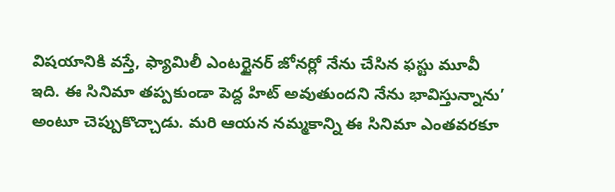విషయానికి వస్తే, ఫ్యామిలీ ఎంటర్టైనర్ జోనర్లో నేను చేసిన ఫస్టు మూవీ ఇది. ఈ సినిమా తప్పకుండా పెద్ద హిట్ అవుతుందని నేను భావిస్తున్నాను’ అంటూ చెప్పుకొచ్చాడు. మరి ఆయన నమ్మకాన్ని ఈ సినిమా ఎంతవరకూ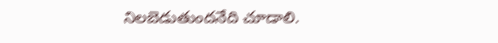నిలబెడుతుందనేది చూడాలి.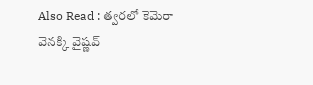Also Read : త్వరలో కెమెరా వెనక్కి వైష్ణ‌వ్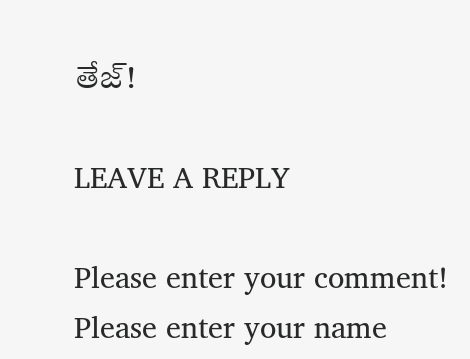తేజ్!

LEAVE A REPLY

Please enter your comment!
Please enter your name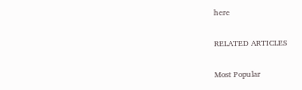here

RELATED ARTICLES

Most Popular